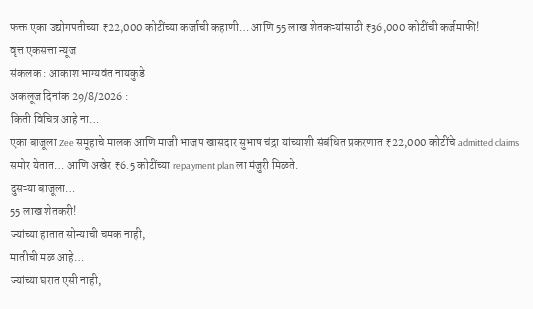फक्त एका उद्योगपतीच्या ₹22,000 कोटींच्या कर्जाची कहाणी… आणि 55 लाख शेतकऱ्यांसाठी ₹36,000 कोटींची कर्जमाफी!
वृत्त एकसत्ता न्यूज
संकलक : आकाश भाग्यवंत नायकुडे
अकलूज दिनांक 29/8/2026 :
किती विचित्र आहे ना…
एका बाजूला Zee समूहाचे मालक आणि माजी भाजप खासदार सुभाष चंद्रा यांच्याशी संबंधित प्रकरणात ₹22,000 कोटींचे admitted claims समोर येतात… आणि अखेर ₹6.5 कोटींच्या repayment plan ला मंजुरी मिळते.
दुसऱ्या बाजूला…
55 लाख शेतकरी!
ज्यांच्या हातात सोन्याची चमक नाही,
मातीची मळ आहे…
ज्यांच्या घरात एसी नाही,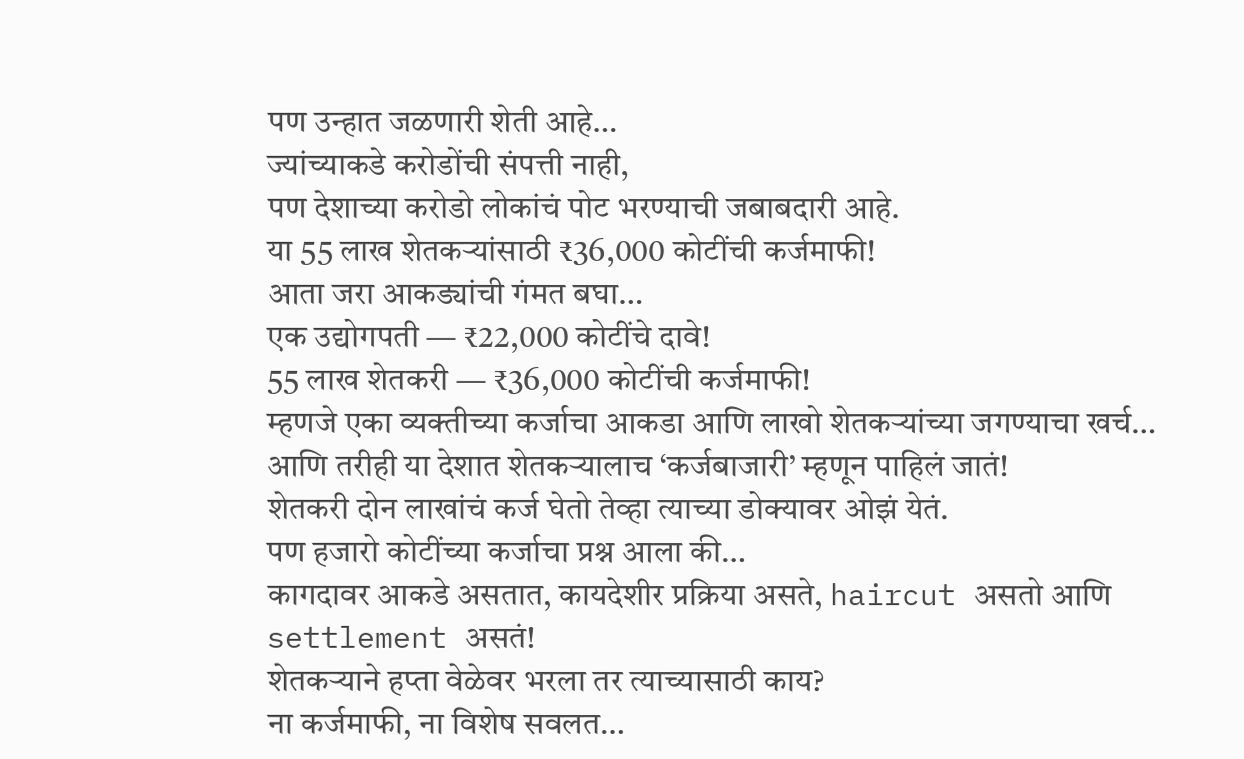पण उन्हात जळणारी शेती आहे…
ज्यांच्याकडे करोडोंची संपत्ती नाही,
पण देशाच्या करोडो लोकांचं पोट भरण्याची जबाबदारी आहे.
या 55 लाख शेतकऱ्यांसाठी ₹36,000 कोटींची कर्जमाफी!
आता जरा आकड्यांची गंमत बघा…
एक उद्योगपती — ₹22,000 कोटींचे दावे!
55 लाख शेतकरी — ₹36,000 कोटींची कर्जमाफी!
म्हणजे एका व्यक्तीच्या कर्जाचा आकडा आणि लाखो शेतकऱ्यांच्या जगण्याचा खर्च…
आणि तरीही या देशात शेतकऱ्यालाच ‘कर्जबाजारी’ म्हणून पाहिलं जातं!
शेतकरी दोन लाखांचं कर्ज घेतो तेव्हा त्याच्या डोक्यावर ओझं येतं.
पण हजारो कोटींच्या कर्जाचा प्रश्न आला की…
कागदावर आकडे असतात, कायदेशीर प्रक्रिया असते, haircut असतो आणि settlement असतं!
शेतकऱ्याने हप्ता वेळेवर भरला तर त्याच्यासाठी काय?
ना कर्जमाफी, ना विशेष सवलत…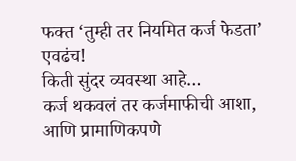फक्त ‘तुम्ही तर नियमित कर्ज फेडता’ एवढंच!
किती सुंदर व्यवस्था आहे…
कर्ज थकवलं तर कर्जमाफीची आशा,
आणि प्रामाणिकपणे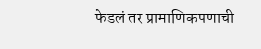फेडलं तर प्रामाणिकपणाची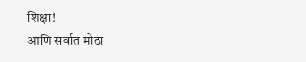शिक्षा!
आणि सर्वात मोठा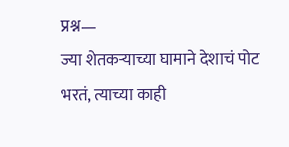प्रश्न—
ज्या शेतकऱ्याच्या घामाने देशाचं पोट भरतं, त्याच्या काही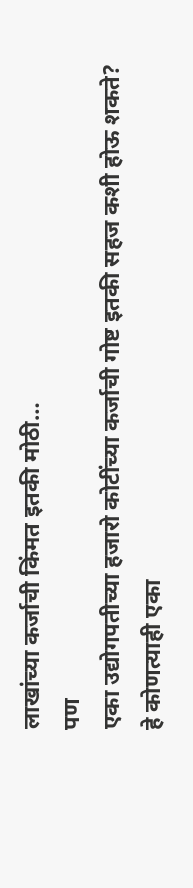लाखांच्या कर्जाची किंमत इतकी मोठी…
पण
एका उद्योगपतीच्या हजारो कोटींच्या कर्जाची गोष्ट इतकी सहज कशी होऊ शकते?
हे कोणत्याही एका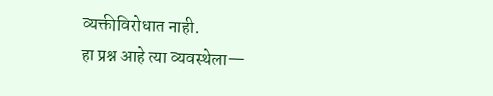व्यक्तीविरोधात नाही.
हा प्रश्न आहे त्या व्यवस्थेला—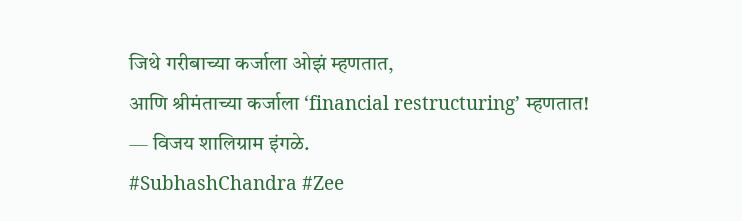जिथे गरीबाच्या कर्जाला ओझं म्हणतात,
आणि श्रीमंताच्या कर्जाला ‘financial restructuring’ म्हणतात!
— विजय शालिग्राम इंगळे.
#SubhashChandra #Zee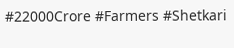#22000Crore #Farmers #Shetkari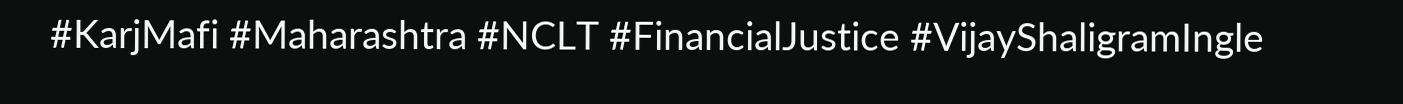#KarjMafi #Maharashtra #NCLT #FinancialJustice #VijayShaligramIngle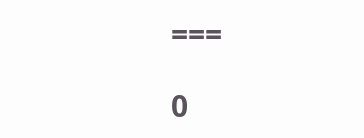===

0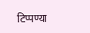टिप्पण्या